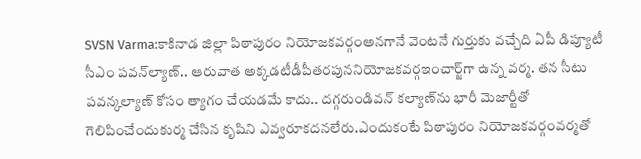SVSN Varma:కాకినాడ జిల్లా పిఠాపురం నియోజ‌క‌వ‌ర్గంఅన‌గానే వెంట‌నే గుర్తుకు వ‌చ్చేది ఏపీ డిప్యూటీ సీఎం ప‌వ‌న్‌ల్యాణ్‌.. ఆ‌రువాత అక్క‌డటీడీపీత‌ర‌పుననియోజ‌క‌వ‌ర్గఇంచార్జ్‌గా ఉన్న వ‌ర్మ‌. త‌న సీటు ప‌వ‌న్క‌ల్యాణ్ కోసం త్యాగం చేయ‌డ‌మే కాదు.. ద‌గ్గ‌రుండి‌వ‌న్ క‌ల్యాణ్‌ను భారీ మెజార్టీతో గెలిపించేందుకు‌ర్మ చేసిన‌ కృషిని ఎవ్వ‌రూక‌ద‌న‌లేరు.ఎందుకంటే పిఠాపురం నియోజ‌క‌వ‌ర్గంవ‌ర్మ‌తో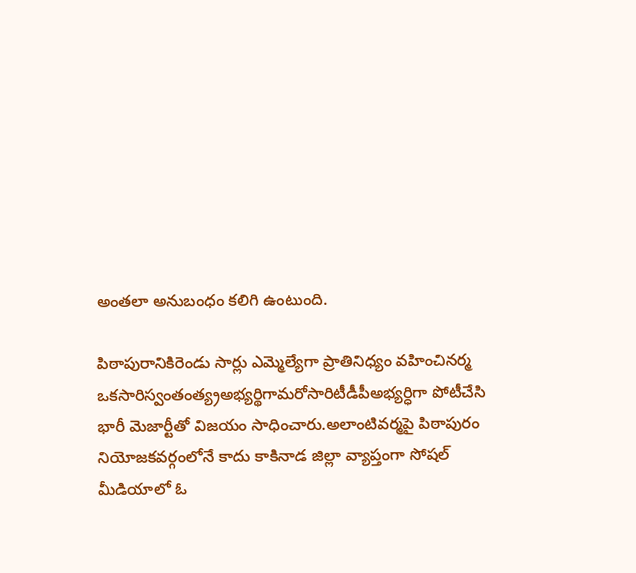అంత‌లా అనుబంధం క‌లిగి ఉంటుంది.

పిఠాపురానికిరెండు సార్లు ఎమ్మెల్యేగా ప్రాతినిధ్యం వ‌హించిన‌ర్మ ఒక‌సారిస్వంతంత్య్రఅభ్య‌ర్థిగామ‌రోసారిటీడీపీఅభ్య‌ర్ధిగా పోటీచేసి భారీ మెజార్టీతో విజ‌యం సాధించారు.అలాంటివ‌ర్మ‌పై పిఠాపురం నియోజ‌క‌వ‌ర్గంలోనే కాదు కాకినాడ జిల్లా వ్యాప్తంగా సోష‌ల్ మీడియాలో ఓ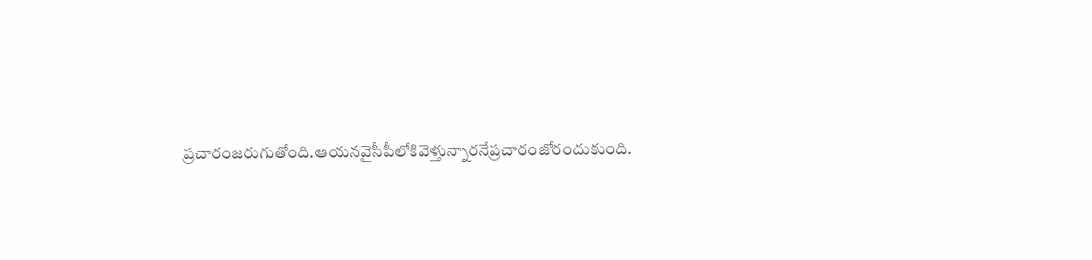ప్ర‌చారంజ‌రుగుతోంది.ఆయనవైసీపీలోకివెళ్తున్నారనేప్రచారంజోరందుకుంది.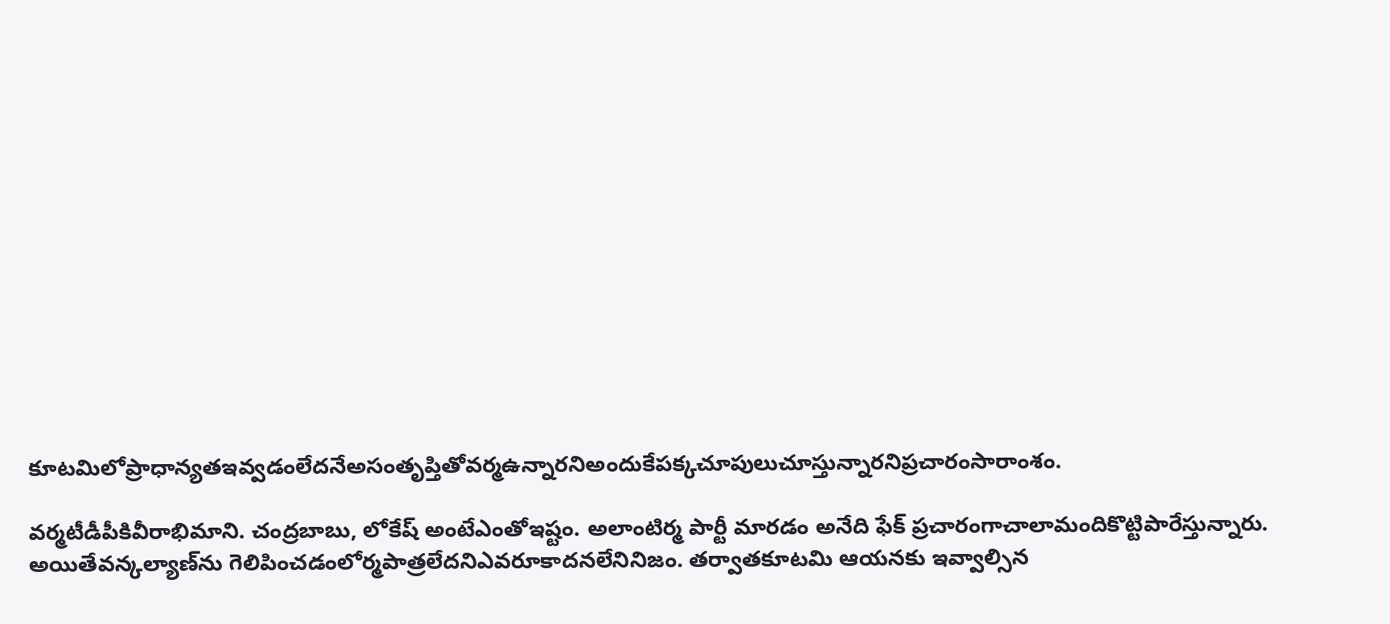కూటమిలోప్రాధాన్యతఇవ్వడంలేదనేఅసంతృప్తితోవర్మఉన్నారనిఅందుకేపక్కచూపులుచూస్తున్నారనిప్రచారంసారాంశం.

వర్మటీడీపీకివీరాభిమాని. చంద్ర‌బాబు, లోకేష్‌ అంటేఎంతోఇష్టం. అలాంటి‌ర్మ పార్టీ మార‌డం అనేది ఫేక్ ప్రచారంగాచాలామందికొట్టిపారేస్తున్నారు. అయితే‌వ‌న్క‌ల్యాణ్‌ను గెలిపించడంలోర్మపాత్రలేదనిఎవరూకాదనలేనినిజం. తర్వాతకూట‌మి ఆయ‌న‌కు ఇవ్వాల్సిన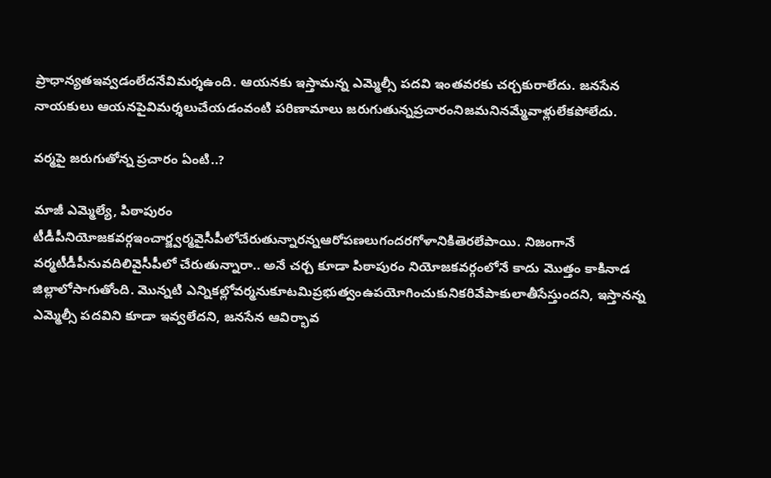ప్రాధాన్య‌తఇవ్వ‌డంలేద‌నేవిమర్శఉంది. ఆయ‌న‌కు ఇస్తామ‌న్న ఎమ్మెల్సీ ప‌ద‌వి ఇంత‌వ‌ర‌కు చర్చకురాలేదు. జ‌న‌సేన నాయ‌కులు ఆయ‌న‌పైవిమర్శలుచేయడంవంటి ప‌రిణామాలు జరుగుతున్నప్రచారంనిజమనినమ్మేవాళ్లులేకపోలేదు.

వ‌ర్మ‌పై జ‌రుగుతోన్న ప్ర‌చారం ఏంటి..?

మాజీ ఎమ్మెల్యే, పిఠాపురం టీడీపీనియోజ‌క‌వ‌ర్గఇంచార్జ్వ‌ర్మవైసీపీలోచేరుతున్నార‌న్నఆరోప‌ణ‌లుగంద‌ర‌గోళానికితెర‌లేపాయి. నిజంగానే వ‌ర్మటీడీపీనువ‌దిలివైసీపీలో చేరుతున్నారా.. అనే చ‌ర్చ కూడా పిఠాపురం నియోజ‌క‌వ‌ర్గంలోనే కాదు మొత్తం కాకినాడ జిల్లాలోసాగుతోంది. మొన్నటి ఎన్నిక‌ల్లోవ‌ర్మ‌నుకూట‌మిప్ర‌భుత్వంఉప‌యోగించుకునిక‌రివేపాకులాతీసేస్తుంద‌ని, ఇస్తాన‌న్న ఎమ్మెల్సీ ప‌ద‌విని కూడా ఇవ్వ‌లేద‌ని, జ‌న‌సేన ఆవిర్భావ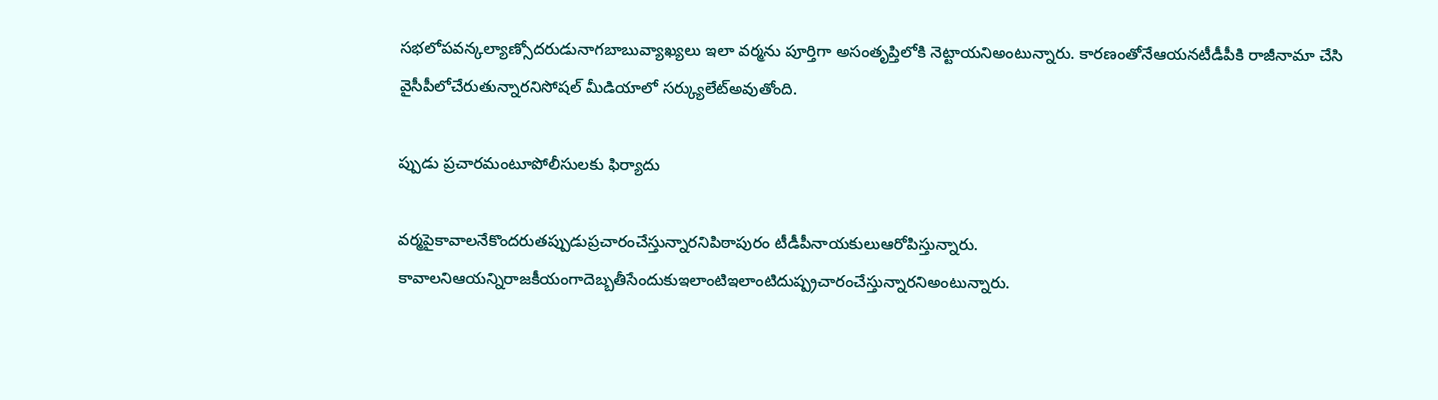స‌భ‌లోప‌వ‌న్క‌ల్యాణ్సోద‌రుడునాగ‌బాబువ్యాఖ్య‌లు ఇలా వ‌ర్మ‌ను పూర్తిగా అసంతృప్తిలోకి నెట్టాయ‌నిఅంటున్నారు. కార‌ణంతోనేఆయ‌నటీడీపీకి రాజీనామా చేసి వైసీపీలోచేరుతున్నార‌నిసోష‌ల్ మీడియాలో సర్క్యులేట్అవుతోంది.

ప్పుడు ప్ర‌చారమంటూపోలీసుల‌కు ఫిర్యాదు

వర్మపైకావాలనేకొందరుతప్పుడుప్రచారంచేస్తున్నారనిపిఠాపురం టీడీపీనాయకులుఆరోపిస్తున్నారు. కావాలనిఆయన్నిరాజకీయంగాదెబ్బతీసేందుకుఇలాంటిఇలాంటిదుష్ప్రచారంచేస్తున్నారనిఅంటున్నారు.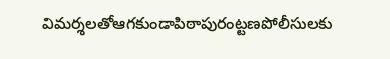విమర్శలతోఆగకుండాపిఠాపురం‌ట్ట‌ణపోలీసుల‌కు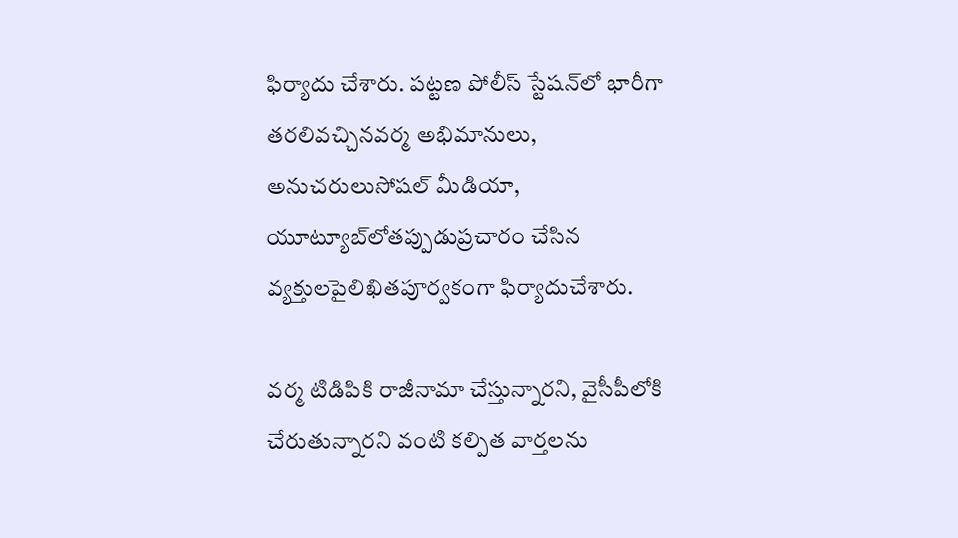ఫిర్యాదు చేశారు. ప‌ట్ట‌ణ పోలీస్ స్టేష‌న్‌లో భారీగా త‌ర‌లివ‌చ్చినవ‌ర్మ అభిమానులు, అనుచ‌రులుసోష‌ల్ మీడియా, యూట్యూబ్‌లోత‌ప్పుడుప్ర‌చారం చేసిన వ్యక్తులపైలిఖిత‌పూర్వ‌కంగా ఫిర్యాదుచేశారు.

వ‌ర్మ టిడిపికి రాజీనామా చేస్తున్నార‌ని, వైసీపీలోకి చేరుతున్నార‌ని వంటి క‌ల్పిత వార్త‌ల‌ను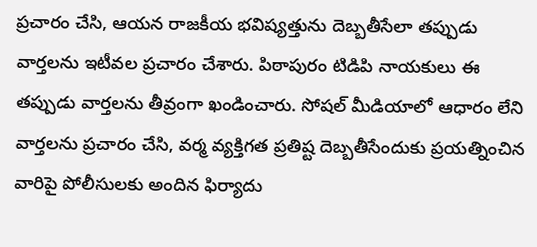ప్ర‌చారం చేసి, ఆయ‌న రాజ‌కీయ భ‌విష్య‌త్తును దెబ్బ‌తీసేలా త‌ప్పుడు వార్త‌ల‌ను ఇటీవ‌ల ప్ర‌చారం చేశారు. పిఠాపురం టిడిపి నాయ‌కులు ఈ తప్పుడు వార్త‌ల‌ను తీవ్రంగా ఖండించారు. సోష‌ల్ మీడియాలో ఆధారం లేని వార్త‌ల‌ను ప్ర‌చారం చేసి, వ‌ర్మ వ్య‌క్తిగ‌త ప్ర‌తిష్ట దెబ్బ‌తీసేందుకు ప్ర‌య‌త్నించిన వారిపై పోలీసులకు అందిన ఫిర్యాదు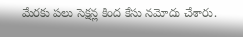మేర‌కు ప‌లు సెక్ష‌న్ల కింద కేసు న‌మోదు చేశారు.